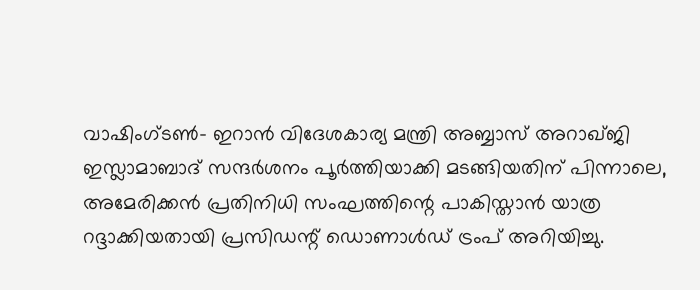വാഷിംഗ്ടൺ- ഇറാൻ വിദേശകാര്യ മന്ത്രി അബ്ബാസ് അറാഖ്ജി ഇസ്ലാമാബാദ് സന്ദർശനം പൂർത്തിയാക്കി മടങ്ങിയതിന് പിന്നാലെ, അമേരിക്കൻ പ്രതിനിധി സംഘത്തിന്റെ പാകിസ്താൻ യാത്ര റദ്ദാക്കിയതായി പ്രസിഡന്റ് ഡൊണാൾഡ് ട്രംപ് അറിയിച്ചു.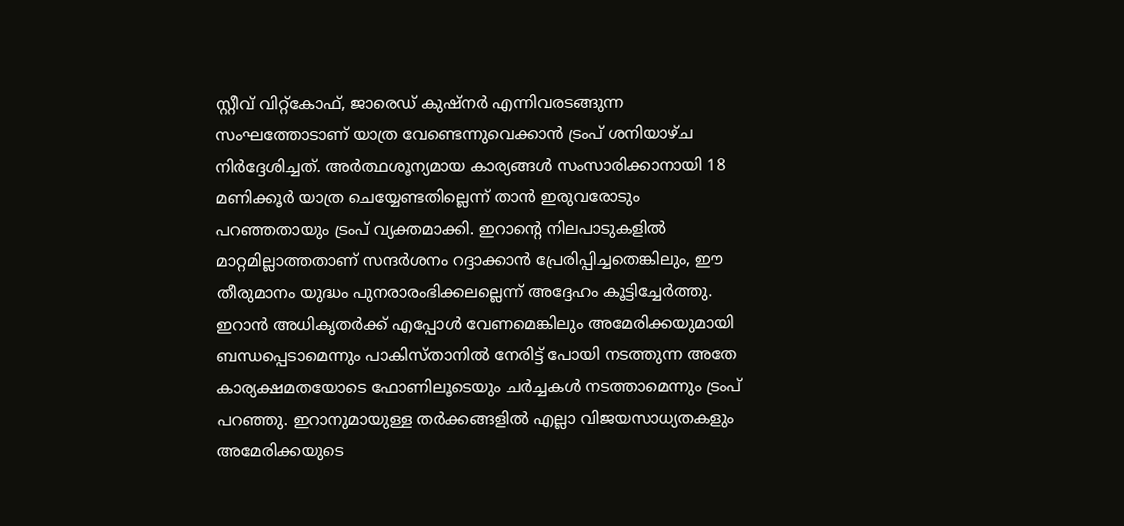സ്റ്റീവ് വിറ്റ്കോഫ്, ജാരെഡ് കുഷ്നർ എന്നിവരടങ്ങുന്ന സംഘത്തോടാണ് യാത്ര വേണ്ടെന്നുവെക്കാൻ ട്രംപ് ശനിയാഴ്ച നിർദ്ദേശിച്ചത്. അർത്ഥശൂന്യമായ കാര്യങ്ങൾ സംസാരിക്കാനായി 18 മണിക്കൂർ യാത്ര ചെയ്യേണ്ടതില്ലെന്ന് താൻ ഇരുവരോടും പറഞ്ഞതായും ട്രംപ് വ്യക്തമാക്കി. ഇറാന്റെ നിലപാടുകളിൽ മാറ്റമില്ലാത്തതാണ് സന്ദർശനം റദ്ദാക്കാൻ പ്രേരിപ്പിച്ചതെങ്കിലും, ഈ തീരുമാനം യുദ്ധം പുനരാരംഭിക്കലല്ലെന്ന് അദ്ദേഹം കൂട്ടിച്ചേർത്തു.
ഇറാൻ അധികൃതർക്ക് എപ്പോൾ വേണമെങ്കിലും അമേരിക്കയുമായി ബന്ധപ്പെടാമെന്നും പാകിസ്താനിൽ നേരിട്ട് പോയി നടത്തുന്ന അതേ കാര്യക്ഷമതയോടെ ഫോണിലൂടെയും ചർച്ചകൾ നടത്താമെന്നും ട്രംപ് പറഞ്ഞു. ഇറാനുമായുള്ള തർക്കങ്ങളിൽ എല്ലാ വിജയസാധ്യതകളും അമേരിക്കയുടെ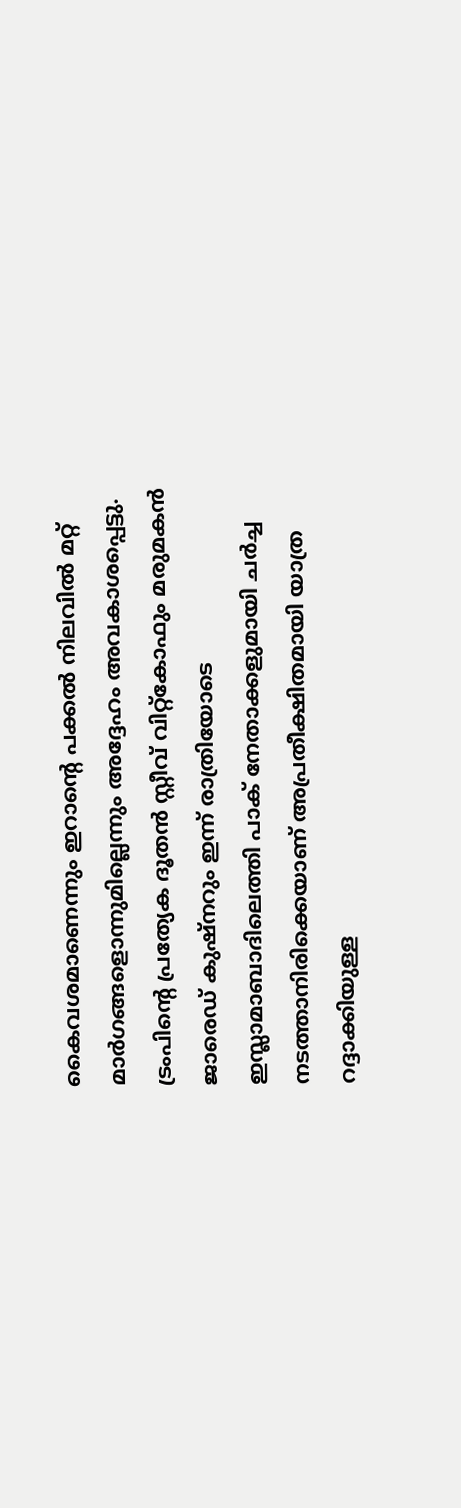കൈവശമാണെന്നും ഇറാന്റെ പക്കൽ നിലവിൽ മറ്റ് മാർഗങ്ങളൊന്നുമില്ലെന്നും അദ്ദേഹം അവകാശപ്പെട്ടു. ട്രംപിന്റെ പ്രത്യേക ദൂതൻ സ്റ്റീവ് വിറ്റ്കോഫും മരുമകൻ ജാരെഡ് കുഷ്നറും ഇന്ന് രാത്രിയോടെ ഇസ്ലാമാബാദിലെത്തി പാക് നേതാക്കളുമായി ചർച്ച നടത്താനിരിക്കെയാണ് അപ്രതീക്ഷിതമായി യാത്ര റദ്ദാക്കിയുള്ള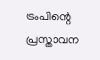ട്രംപിന്റെ പ്രസ്താവന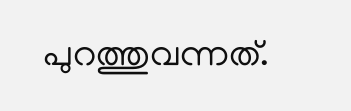പുറത്തുവന്നത്.